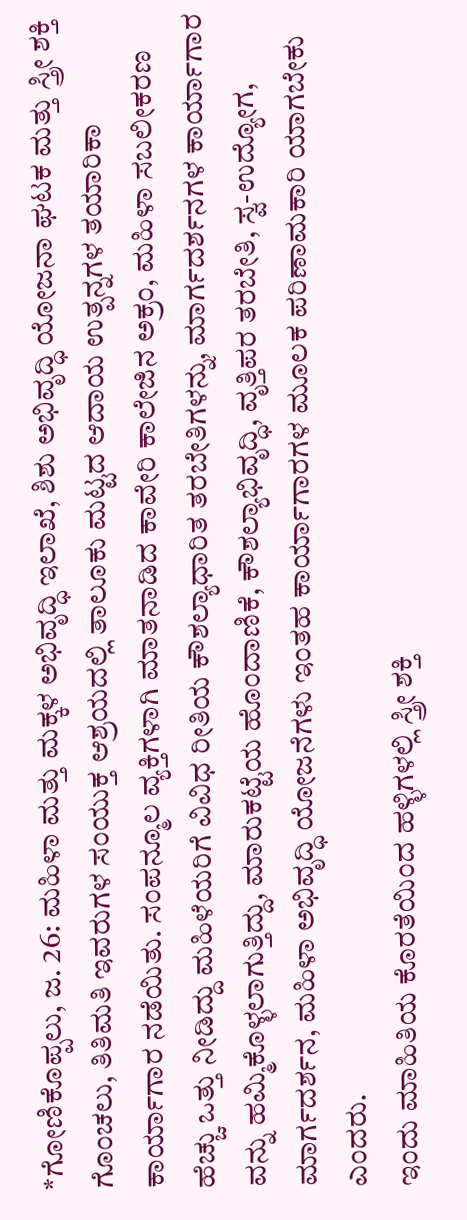*ಗೋಣಿಕೊಪ್ಪಲು, ಜ. 26: ಮಹಿಳಾ ಮತ್ತು ಮಕ್ಕಳ ಅಭಿವೃದ್ಧಿ ಇಲಾಖೆ, ಶಿಶು ಅಭಿವೃದ್ಧಿ ಯೋಜನಾ ಘಟಕ ಮತ್ತು ಸ್ತ್ರೀ ಶಕ್ತಿ ಗೊಂಚಲು, ತಿತಿಮತಿ ಇವರುಗಳ ಸಂಯುಕ್ತ ಆಶ್ರಯದಲ್ಲಿ ತಾಲೂಕು ಮಟ್ಟದ ಆದಾಯ ಉತ್ಪನ್ನಗಳ ತಯಾರಿಕಾ ಕಾರ್ಯಾಗಾರ ನಡೆಯಿತು. ಸಂಪನ್ಮೂಲ ವ್ಯಕ್ತಿಗಳಾಗಿ ಮಾತನಾಡಿದ ಕಾವೇರಿ ಕಾಲೇಜಿನ ಅಕ್ರಂ, ಮಹಿಳಾ ಸಬಲೀಕರಣ ಹೆಚ್ಚು ಒತ್ತು ನೀಡಿದ್ದು ಮಹಿಳೆಯರಿಗೆ ವಿವಿಧ ರೀತಿಯ ಕೌಶಲ್ಯಾಧಾರಿತ ತರಬೇತಿಗಳನ್ನು, ಮಾರ್ಗದರ್ಶನಗಳ ಕಾರ್ಯಾಗಾರ ವನ್ನು ಹಮ್ಮಿಕೊಳ್ಳಲಾಗುತ್ತಿದ್ದು, ಮಾರುಕಟ್ಟೆಯ ಹೊಂದಾಣಿಕೆ, ಕೌಶಲ್ಯಾಭಿವೃದ್ಧಿ, ವೃತ್ತಿಪರ ತರಬೇತಿ, ಸ್ವ-ಉದ್ಯೋಗ, ಮಾರ್ಗದರ್ಶನ, ಮಹಿಳಾ ಅಭಿವೃದ್ಧಿ ಯೋಜನೆಗಳು ಇಂತಹ ಕಾರ್ಯಾಗಾರಗಳ ಮೂಲಕ ಪರಿಣಾಮಕಾರಿ ಯಾಗಬೇಕು ಎಂದರು.
ಇಂದು ಮಾಹಿತಿಯ ಕೊರತೆಯಿಂದ ಹಳ್ಳಿಗಳಲ್ಲಿ ಸ್ತ್ರೀ ಶಕ್ತಿ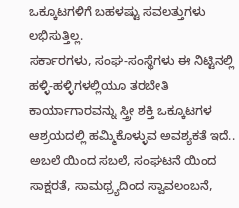ಒಕ್ಕೂಟಗಳಿಗೆ ಬಹಳಷ್ಟು ಸವಲತ್ತುಗಳು ಲಭಿಸುತ್ತಿಲ್ಲ.
ಸರ್ಕಾರಗಳು, ಸಂಘ-ಸಂಸ್ಥೆಗಳು ಈ ನಿಟ್ಟಿನಲ್ಲಿ ಹಳ್ಳಿ-ಹಳ್ಳಿಗಳಲ್ಲಿಯೂ ತರಬೇತಿ ಕಾರ್ಯಾಗಾರವನ್ನು ಸ್ತ್ರೀ ಶಕ್ತಿ ಒಕ್ಕೂಟಗಳ ಆಶ್ರಯದಲ್ಲಿ ಹಮ್ಮಿಕೊಳ್ಳುವ ಅವಶ್ಯಕತೆ ಇದೆ.. ಅಬಲೆ ಯಿಂದ ಸಬಲೆ, ಸಂಘಟನೆ ಯಿಂದ ಸಾಕ್ಷರತೆ, ಸಾಮಥ್ರ್ಯದಿಂದ ಸ್ವಾವಲಂಬನೆ,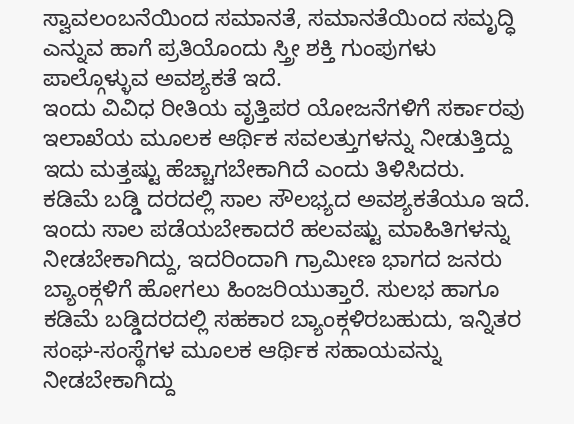ಸ್ವಾವಲಂಬನೆಯಿಂದ ಸಮಾನತೆ, ಸಮಾನತೆಯಿಂದ ಸಮೃದ್ಧಿ ಎನ್ನುವ ಹಾಗೆ ಪ್ರತಿಯೊಂದು ಸ್ತ್ರೀ ಶಕ್ತಿ ಗುಂಪುಗಳು ಪಾಲ್ಗೊಳ್ಳುವ ಅವಶ್ಯಕತೆ ಇದೆ.
ಇಂದು ವಿವಿಧ ರೀತಿಯ ವೃತ್ತಿಪರ ಯೋಜನೆಗಳಿಗೆ ಸರ್ಕಾರವು ಇಲಾಖೆಯ ಮೂಲಕ ಆರ್ಥಿಕ ಸವಲತ್ತುಗಳನ್ನು ನೀಡುತ್ತಿದ್ದು ಇದು ಮತ್ತಷ್ಟು ಹೆಚ್ಚಾಗಬೇಕಾಗಿದೆ ಎಂದು ತಿಳಿಸಿದರು.
ಕಡಿಮೆ ಬಡ್ಡಿ ದರದಲ್ಲಿ ಸಾಲ ಸೌಲಭ್ಯದ ಅವಶ್ಯಕತೆಯೂ ಇದೆ. ಇಂದು ಸಾಲ ಪಡೆಯಬೇಕಾದರೆ ಹಲವಷ್ಟು ಮಾಹಿತಿಗಳನ್ನು ನೀಡಬೇಕಾಗಿದ್ದು, ಇದರಿಂದಾಗಿ ಗ್ರಾಮೀಣ ಭಾಗದ ಜನರು ಬ್ಯಾಂಕ್ಗಳಿಗೆ ಹೋಗಲು ಹಿಂಜರಿಯುತ್ತಾರೆ. ಸುಲಭ ಹಾಗೂ ಕಡಿಮೆ ಬಡ್ಡಿದರದಲ್ಲಿ ಸಹಕಾರ ಬ್ಯಾಂಕ್ಗಳಿರಬಹುದು, ಇನ್ನಿತರ ಸಂಘ-ಸಂಸ್ಥೆಗಳ ಮೂಲಕ ಆರ್ಥಿಕ ಸಹಾಯವನ್ನು ನೀಡಬೇಕಾಗಿದ್ದು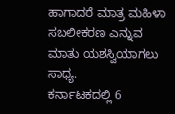ಹಾಗಾದರೆ ಮಾತ್ರ ಮಹಿಳಾ ಸಬಲೀಕರಣ ಎನ್ನುವ ಮಾತು ಯಶಸ್ವಿಯಾಗಲು ಸಾಧ್ಯ.
ಕರ್ನಾಟಕದಲ್ಲಿ 6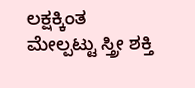ಲಕ್ಷಕ್ಕಿಂತ ಮೇಲ್ಪಟ್ಟು ಸ್ತ್ರೀ ಶಕ್ತಿ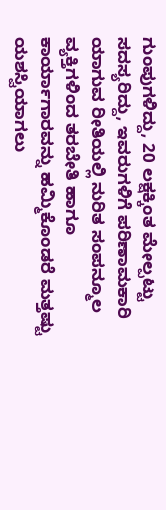ಗುಂಪುಗಳಿದ್ದು, 20 ಲಕ್ಷಕ್ಕಿಂತ ಮೇಲ್ಪಟ್ಟು ಸದಸ್ಯರಿದ್ದು, ಇವರುಗಳಿಗೆ ಪರಿಣಾಮಕಾರಿ ಯಾಗುವ ರೀತಿಯಲ್ಲಿ ನುರಿತ ಸಂಪನ್ಮೂಲ ವ್ಯಕ್ತಿಗಳಿಂದ ತರಬೇತಿ ಹಾಗೂ ಕಾರ್ಯಾಗಾರವನ್ನು ಹಮ್ಮಿಕೊಂಡರೆ ಮತ್ತಷ್ಟು ಯಶಸ್ವಿಯಾಗಲು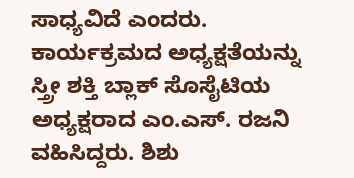ಸಾಧ್ಯವಿದೆ ಎಂದರು.
ಕಾರ್ಯಕ್ರಮದ ಅಧ್ಯಕ್ಷತೆಯನ್ನು ಸ್ತ್ರೀ ಶಕ್ತಿ ಬ್ಲಾಕ್ ಸೊಸೈಟಿಯ ಅಧ್ಯಕ್ಷರಾದ ಎಂ.ಎಸ್. ರಜನಿ ವಹಿಸಿದ್ದರು. ಶಿಶು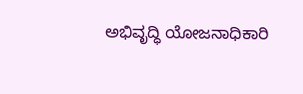ಅಭಿವೃದ್ಧಿ ಯೋಜನಾಧಿಕಾರಿ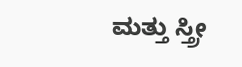ಮತ್ತು ಸ್ತ್ರೀ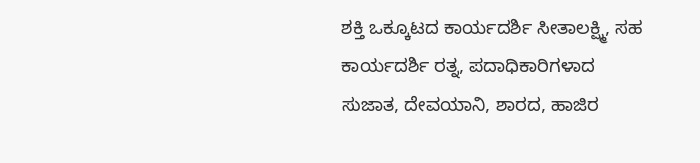ಶಕ್ತಿ ಒಕ್ಕೂಟದ ಕಾರ್ಯದರ್ಶಿ ಸೀತಾಲಕ್ಷ್ಮಿ, ಸಹ ಕಾರ್ಯದರ್ಶಿ ರತ್ನ, ಪದಾಧಿಕಾರಿಗಳಾದ ಸುಜಾತ, ದೇವಯಾನಿ, ಶಾರದ, ಹಾಜಿರ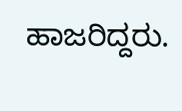ಹಾಜರಿದ್ದರು.